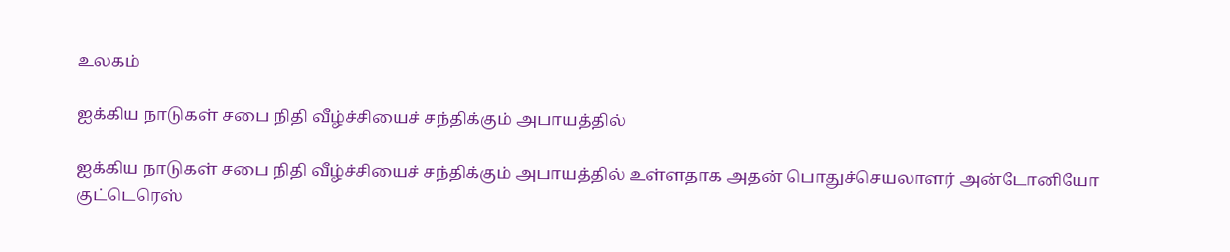உலகம்

ஐக்கிய நாடுகள் சபை நிதி வீழ்ச்சியைச் சந்திக்கும் அபாயத்தில்

ஐக்கிய நாடுகள் சபை நிதி வீழ்ச்சியைச் சந்திக்கும் அபாயத்தில் உள்ளதாக அதன் பொதுச்செயலாளர் அன்டோனியோ குட்டெரெஸ்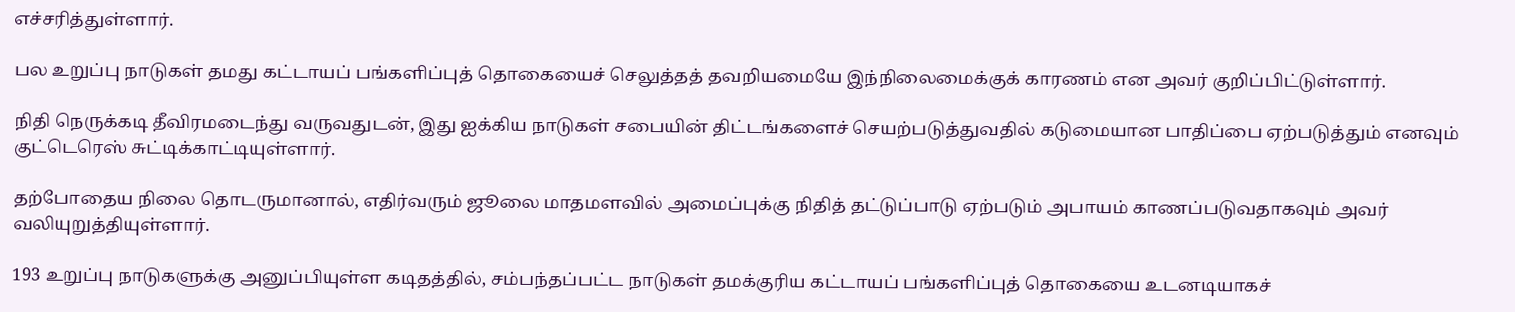எச்சரித்துள்ளார்.

பல உறுப்பு நாடுகள் தமது கட்டாயப் பங்களிப்புத் தொகையைச் செலுத்தத் தவறியமையே இந்நிலைமைக்குக் காரணம் என அவர் குறிப்பிட்டுள்ளார்.

நிதி நெருக்கடி தீவிரமடைந்து வருவதுடன், இது ஐக்கிய நாடுகள் சபையின் திட்டங்களைச் செயற்படுத்துவதில் கடுமையான பாதிப்பை ஏற்படுத்தும் எனவும் குட்டெரெஸ் சுட்டிக்காட்டியுள்ளார்.

தற்போதைய நிலை தொடருமானால், எதிர்வரும் ஜூலை மாதமளவில் அமைப்புக்கு நிதித் தட்டுப்பாடு ஏற்படும் அபாயம் காணப்படுவதாகவும் அவர் வலியுறுத்தியுள்ளார்.

193 உறுப்பு நாடுகளுக்கு அனுப்பியுள்ள கடிதத்தில், சம்பந்தப்பட்ட நாடுகள் தமக்குரிய கட்டாயப் பங்களிப்புத் தொகையை உடனடியாகச்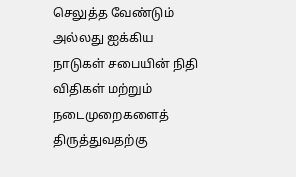செலுத்த வேண்டும் அல்லது ஐக்கிய நாடுகள் சபையின் நிதி விதிகள் மற்றும் நடைமுறைகளைத் திருத்துவதற்கு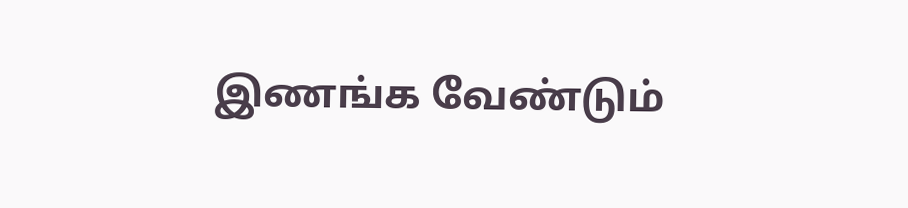இணங்க வேண்டும்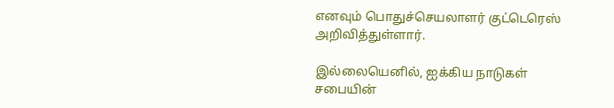எனவும் பொதுச்செயலாளர் குட்டெரெஸ் அறிவித்துள்ளார்.

இல்லையெனில், ஐக்கிய நாடுகள் சபையின்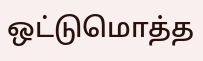ஒட்டுமொத்த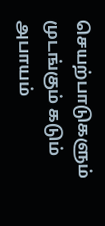செயற்பாடுகளும் முடங்கும் கடும் அபாயம்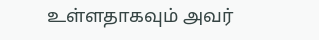உள்ளதாகவும் அவர்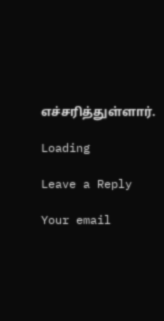எச்சரித்துள்ளார்.

Loading

Leave a Reply

Your email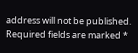address will not be published. Required fields are marked *